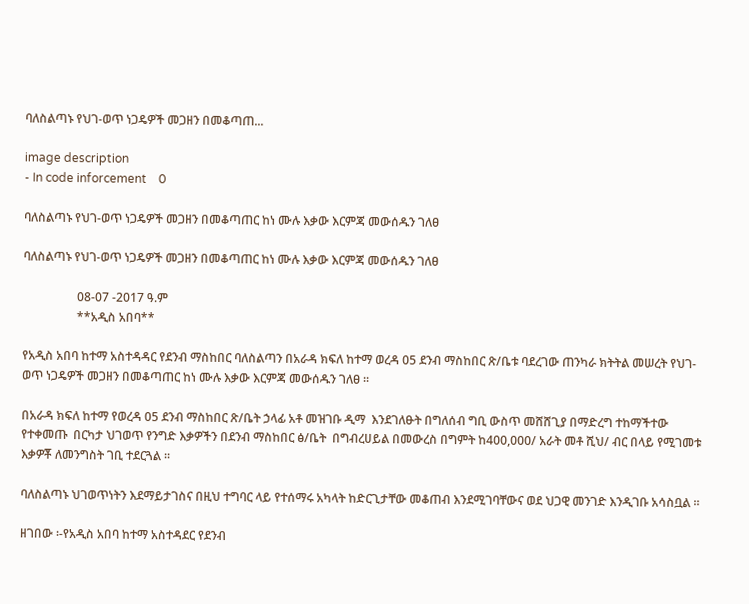ባለስልጣኑ የህገ-ወጥ ነጋዴዎች መጋዘን በመቆጣጠ...

image description
- In code inforcement    0

ባለስልጣኑ የህገ-ወጥ ነጋዴዎች መጋዘን በመቆጣጠር ከነ ሙሉ እቃው እርምጃ መውሰዱን ገለፀ

ባለስልጣኑ የህገ-ወጥ ነጋዴዎች መጋዘን በመቆጣጠር ከነ ሙሉ እቃው እርምጃ መውሰዱን ገለፀ

                  08-07 -2017 ዓ.ም
                  **አዲስ አበባ**

የአዲስ አበባ ከተማ አስተዳዳር የደንብ ማስከበር ባለስልጣን በአራዳ ክፍለ ከተማ ወረዳ 05 ደንብ ማስከበር ጽ/ቤቱ ባደረገው ጠንካራ ክትትል መሠረት የህገ-ወጥ ነጋዴዎች መጋዘን በመቆጣጠር ከነ ሙሉ እቃው እርምጃ መውሰዱን ገለፀ ።

በአራዳ ክፍለ ከተማ የወረዳ 05 ደንብ ማስከበር ጽ/ቤት ኃላፊ አቶ መዝገቡ ዲማ  እንደገለፁት በግለሰብ ግቢ ውስጥ መሸሸጊያ በማድረግ ተከማችተው የተቀመጡ  በርካታ ህገወጥ የንግድ እቃዎችን በደንብ ማስከበር ፅ/ቤት  በግብረሀይል በመውረስ በግምት ከ400,000/ አራት መቶ ሺህ/ ብር በላይ የሚገመቱ እቃዎቾ ለመንግስት ገቢ ተደርጓል ።

ባለስልጣኑ ህገወጥነትን እደማይታገስና በዚህ ተግባር ላይ የተሰማሩ አካላት ከድርጊታቸው መቆጠብ እንደሚገባቸውና ወደ ህጋዊ መንገድ እንዲገቡ አሳስቧል ።

ዘገበው ፡-የአዲስ አበባ ከተማ አስተዳደር የደንብ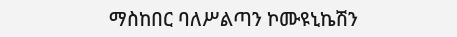ማስከበር ባለሥልጣን ኮሙዩኒኬሽን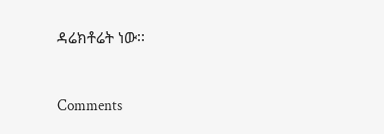ዳሬክቶሬት ነው፡፡


Comments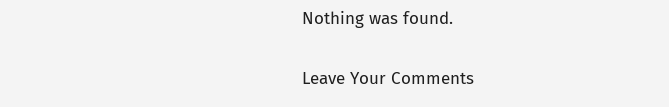Nothing was found.

Leave Your Comments